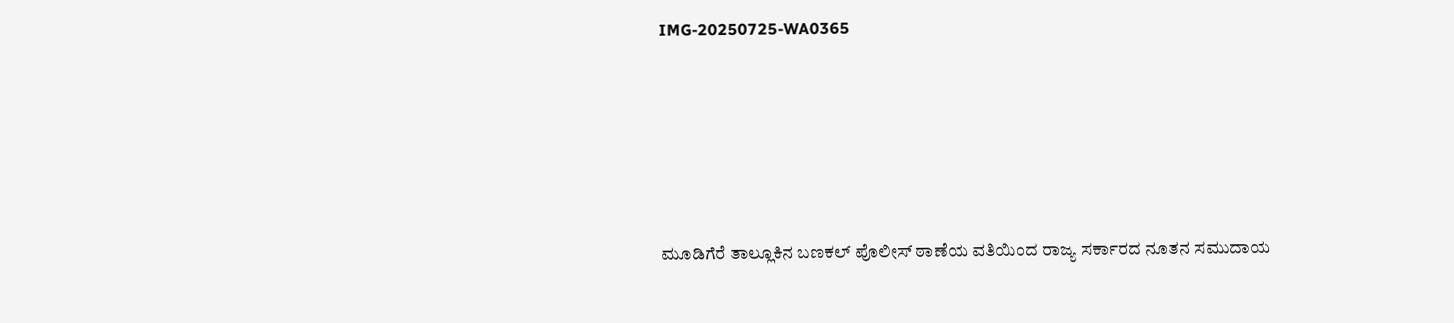IMG-20250725-WA0365





ಮೂಡಿಗೆರೆ ತಾಲ್ಲೂಕಿನ ಬಣಕಲ್ ಪೊಲೀಸ್ ಠಾಣೆಯ ವತಿಯಿಂದ ರಾಜ್ಯ ಸರ್ಕಾರದ ನೂತನ ಸಮುದಾಯ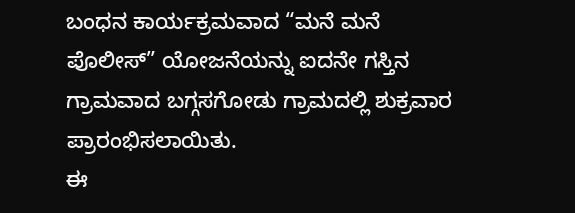ಬಂಧನ ಕಾರ್ಯಕ್ರಮವಾದ “ಮನೆ ಮನೆ ಪೊಲೀಸ್” ಯೋಜನೆಯನ್ನು ಐದನೇ ಗಸ್ತಿನ ಗ್ರಾಮವಾದ ಬಗ್ಗಸಗೋಡು ಗ್ರಾಮದಲ್ಲಿ ಶುಕ್ರವಾರ ಪ್ರಾರಂಭಿಸಲಾಯಿತು.
ಈ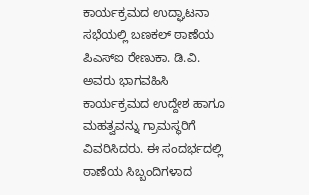ಕಾರ್ಯಕ್ರಮದ ಉದ್ಘಾಟನಾ ಸಭೆಯಲ್ಲಿ ಬಣಕಲ್ ಠಾಣೆಯ ಪಿಎಸ್‌ಐ ರೇಣುಕಾ. ಡಿ.ವಿ. ಅವರು ಭಾಗವಹಿಸಿ ಕಾರ್ಯಕ್ರಮದ ಉದ್ದೇಶ ಹಾಗೂ ಮಹತ್ವವನ್ನು ಗ್ರಾಮಸ್ಥರಿಗೆ ವಿವರಿಸಿದರು. ಈ ಸಂದರ್ಭದಲ್ಲಿ ಠಾಣೆಯ ಸಿಬ್ಬಂದಿಗಳಾದ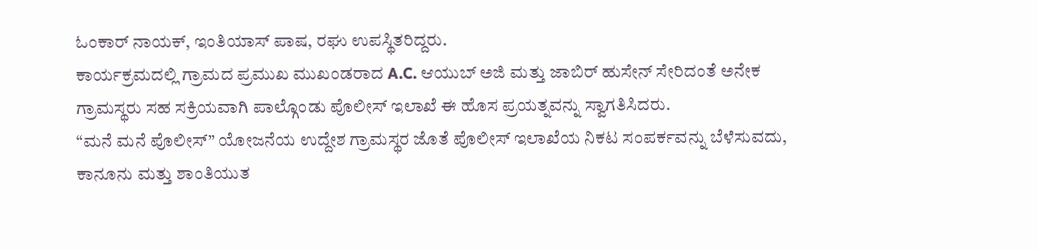ಓಂಕಾರ್ ನಾಯಕ್, ಇಂತಿಯಾಸ್ ಪಾಷ, ರಘು ಉಪಸ್ಥಿತರಿದ್ದರು.
ಕಾರ್ಯಕ್ರಮದಲ್ಲಿ ಗ್ರಾಮದ ಪ್ರಮುಖ ಮುಖಂಡರಾದ A.C. ಆಯುಬ್ ಅಜಿ ಮತ್ತು ಜಾಬಿರ್ ಹುಸೇನ್ ಸೇರಿದಂತೆ ಅನೇಕ ಗ್ರಾಮಸ್ಥರು ಸಹ ಸಕ್ರಿಯವಾಗಿ ಪಾಲ್ಗೊಂಡು ಪೊಲೀಸ್ ಇಲಾಖೆ ಈ ಹೊಸ ಪ್ರಯತ್ನವನ್ನು ಸ್ವಾಗತಿಸಿದರು.
“ಮನೆ ಮನೆ ಪೊಲೀಸ್” ಯೋಜನೆಯ ಉದ್ದೇಶ ಗ್ರಾಮಸ್ಥರ ಜೊತೆ ಪೊಲೀಸ್ ಇಲಾಖೆಯ ನಿಕಟ ಸಂಪರ್ಕವನ್ನು ಬೆಳೆಸುವದು, ಕಾನೂನು ಮತ್ತು ಶಾಂತಿಯುತ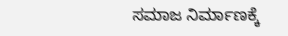ಸಮಾಜ ನಿರ್ಮಾಣಕ್ಕೆ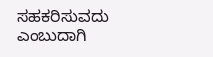ಸಹಕರಿಸುವದು ಎಂಬುದಾಗಿ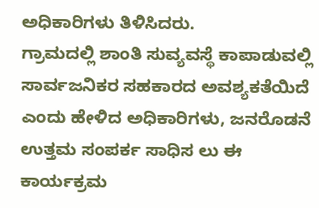ಅಧಿಕಾರಿಗಳು ತಿಳಿಸಿದರು.
ಗ್ರಾಮದಲ್ಲಿ ಶಾಂತಿ ಸುವ್ಯವಸ್ಥೆ ಕಾಪಾಡುವಲ್ಲಿ ಸಾರ್ವಜನಿಕರ ಸಹಕಾರದ ಅವಶ್ಯಕತೆಯಿದೆ ಎಂದು ಹೇಳಿದ ಅಧಿಕಾರಿಗಳು, ಜನರೊಡನೆ ಉತ್ತಮ ಸಂಪರ್ಕ ಸಾಧಿಸ ಲು ಈ ಕಾರ್ಯಕ್ರಮ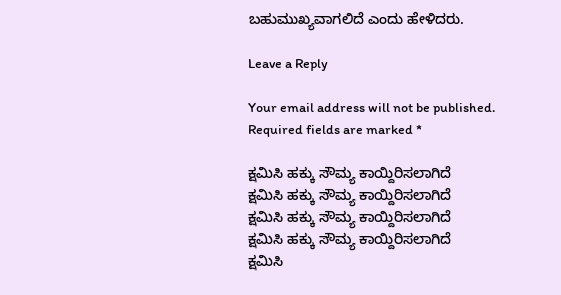ಬಹುಮುಖ್ಯವಾಗಲಿದೆ ಎಂದು ಹೇಳಿದರು.

Leave a Reply

Your email address will not be published. Required fields are marked *

ಕ್ಷಮಿಸಿ ಹಕ್ಕು ಸೌಮ್ಯ ಕಾಯ್ದಿರಿಸಲಾಗಿದೆ
ಕ್ಷಮಿಸಿ ಹಕ್ಕು ಸೌಮ್ಯ ಕಾಯ್ದಿರಿಸಲಾಗಿದೆ
ಕ್ಷಮಿಸಿ ಹಕ್ಕು ಸೌಮ್ಯ ಕಾಯ್ದಿರಿಸಲಾಗಿದೆ
ಕ್ಷಮಿಸಿ ಹಕ್ಕು ಸೌಮ್ಯ ಕಾಯ್ದಿರಿಸಲಾಗಿದೆ
ಕ್ಷಮಿಸಿ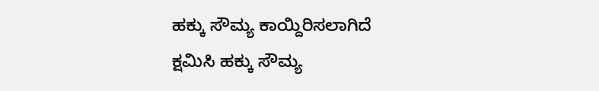ಹಕ್ಕು ಸೌಮ್ಯ ಕಾಯ್ದಿರಿಸಲಾಗಿದೆ
ಕ್ಷಮಿಸಿ ಹಕ್ಕು ಸೌಮ್ಯ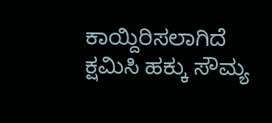ಕಾಯ್ದಿರಿಸಲಾಗಿದೆ
ಕ್ಷಮಿಸಿ ಹಕ್ಕು ಸೌಮ್ಯ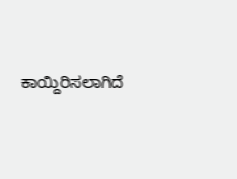ಕಾಯ್ದಿರಿಸಲಾಗಿದೆ